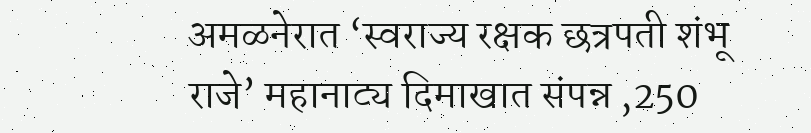अमळनेरात ‘स्वराज्य रक्षक छत्रपती शंभू राजे’ महानाट्य दिमाखात संपन्न ,250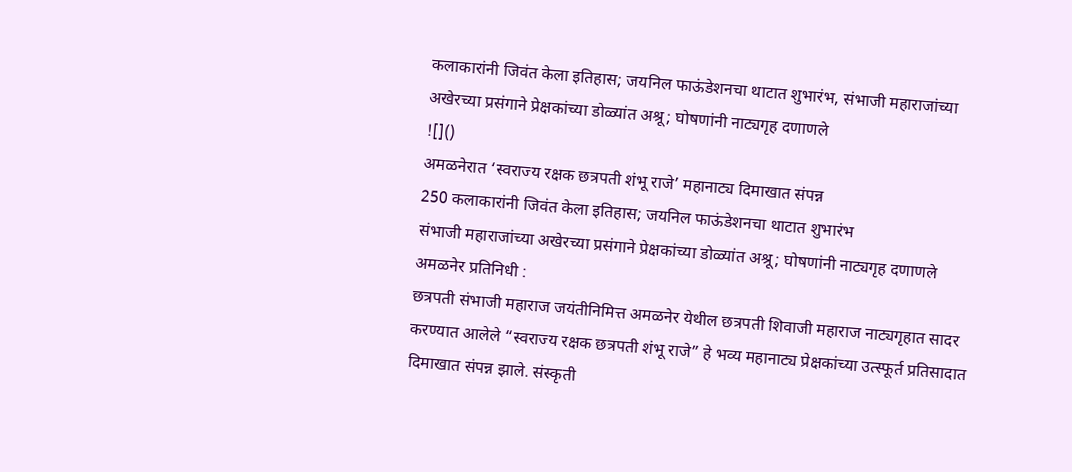कलाकारांनी जिवंत केला इतिहास; जयनिल फाऊंडेशनचा थाटात शुभारंभ, संभाजी महाराजांच्या अखेरच्या प्रसंगाने प्रेक्षकांच्या डोळ्यांत अश्रू; घोषणांनी नाट्यगृह दणाणले
![]()
अमळनेरात ‘स्वराज्य रक्षक छत्रपती शंभू राजे’ महानाट्य दिमाखात संपन्न
250 कलाकारांनी जिवंत केला इतिहास; जयनिल फाऊंडेशनचा थाटात शुभारंभ
संभाजी महाराजांच्या अखेरच्या प्रसंगाने प्रेक्षकांच्या डोळ्यांत अश्रू; घोषणांनी नाट्यगृह दणाणले
अमळनेर प्रतिनिधी :
छत्रपती संभाजी महाराज जयंतीनिमित्त अमळनेर येथील छत्रपती शिवाजी महाराज नाट्यगृहात सादर करण्यात आलेले “स्वराज्य रक्षक छत्रपती शंभू राजे” हे भव्य महानाट्य प्रेक्षकांच्या उत्स्फूर्त प्रतिसादात दिमाखात संपन्न झाले. संस्कृती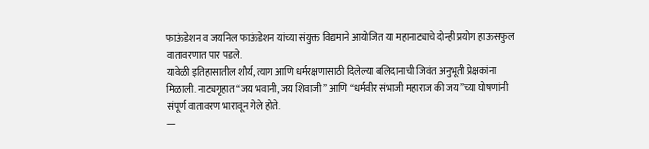फाऊंडेशन व जयनिल फाऊंडेशन यांच्या संयुक्त विद्यमाने आयोजित या महानाट्याचे दोन्ही प्रयोग हाऊसफुल वातावरणात पार पडले.
यावेळी इतिहासातील शौर्य, त्याग आणि धर्मरक्षणासाठी दिलेल्या बलिदानाची जिवंत अनुभूती प्रेक्षकांना मिळाली. नाट्यगृहात “जय भवानी, जय शिवाजी” आणि “धर्मवीर संभाजी महाराज की जय”च्या घोषणांनी संपूर्ण वातावरण भारावून गेले होते.
—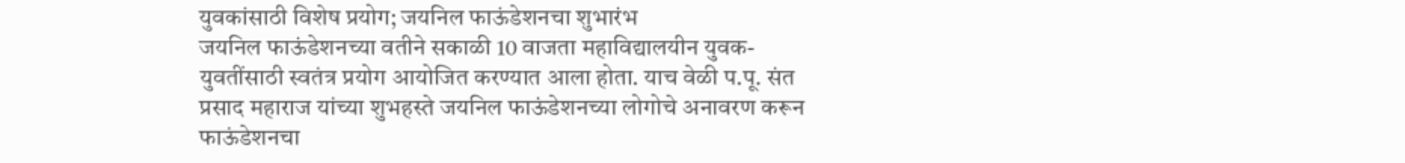युवकांसाठी विशेष प्रयोग; जयनिल फाऊंडेशनचा शुभारंभ
जयनिल फाऊंडेशनच्या वतीने सकाळी 10 वाजता महाविद्यालयीन युवक-युवतींसाठी स्वतंत्र प्रयोग आयोजित करण्यात आला होता. याच वेळी प.पू. संत प्रसाद महाराज यांच्या शुभहस्ते जयनिल फाऊंडेशनच्या लोगोचे अनावरण करून फाऊंडेशनचा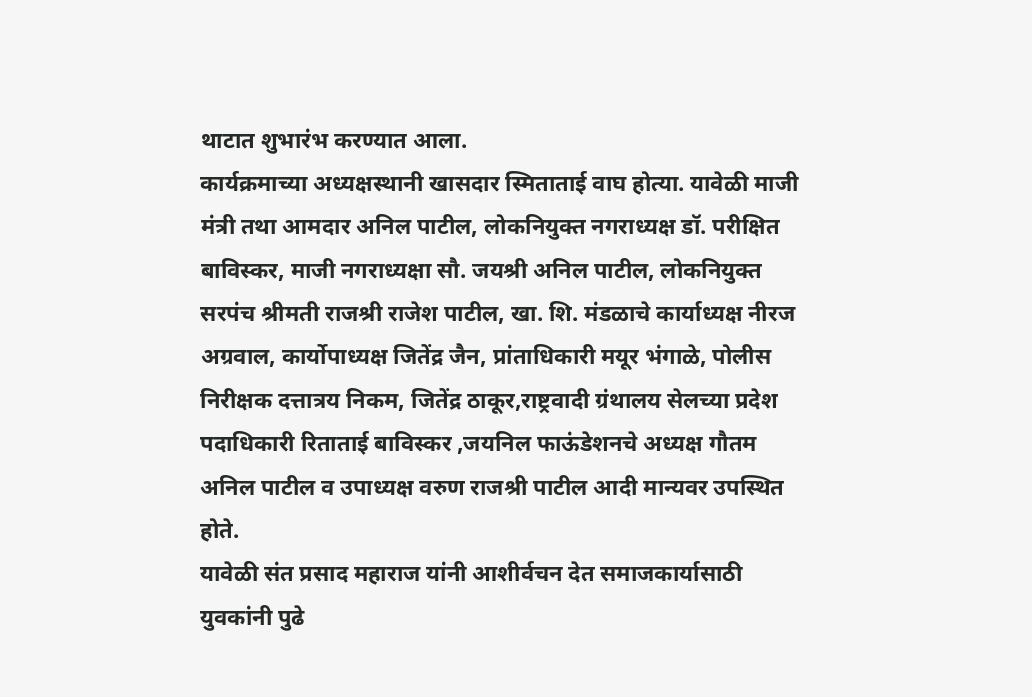थाटात शुभारंभ करण्यात आला.
कार्यक्रमाच्या अध्यक्षस्थानी खासदार स्मिताताई वाघ होत्या. यावेळी माजी मंत्री तथा आमदार अनिल पाटील, लोकनियुक्त नगराध्यक्ष डॉ. परीक्षित बाविस्कर, माजी नगराध्यक्षा सौ. जयश्री अनिल पाटील, लोकनियुक्त सरपंच श्रीमती राजश्री राजेश पाटील, खा. शि. मंडळाचे कार्याध्यक्ष नीरज अग्रवाल, कार्योपाध्यक्ष जितेंद्र जैन, प्रांताधिकारी मयूर भंगाळे, पोलीस निरीक्षक दत्तात्रय निकम, जितेंद्र ठाकूर,राष्ट्रवादी ग्रंथालय सेलच्या प्रदेश पदाधिकारी रिताताई बाविस्कर ,जयनिल फाऊंडेशनचे अध्यक्ष गौतम अनिल पाटील व उपाध्यक्ष वरुण राजश्री पाटील आदी मान्यवर उपस्थित होते.
यावेळी संत प्रसाद महाराज यांनी आशीर्वचन देत समाजकार्यासाठी युवकांनी पुढे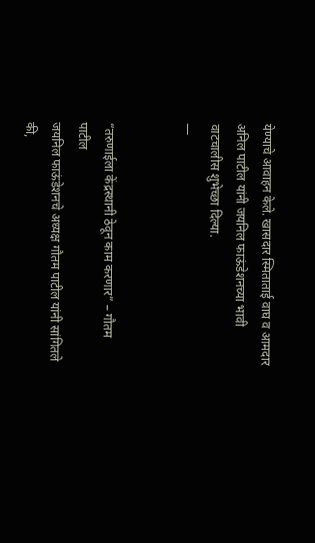येण्याचे आवाहन केले. खासदार स्मिताताई वाघ व आमदार अनिल पाटील यांनी जयनिल फाऊंडेशनच्या भावी वाटचालीस शुभेच्छा दिल्या.
—


“तरुणाईला केंद्रस्थानी ठेवून काम करणार” – गौतम पाटील
जयनिल फाऊंडेशनचे अध्यक्ष गौतम पाटील यांनी सांगितले की,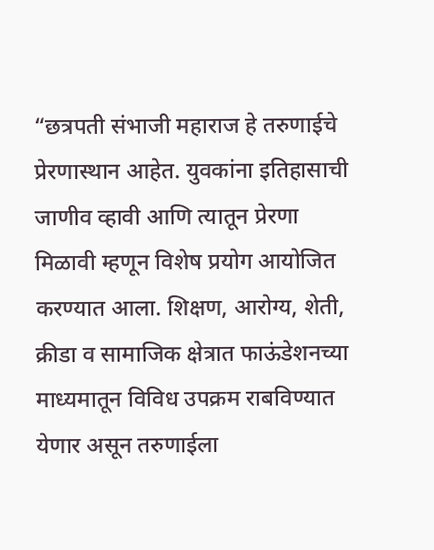“छत्रपती संभाजी महाराज हे तरुणाईचे प्रेरणास्थान आहेत. युवकांना इतिहासाची जाणीव व्हावी आणि त्यातून प्रेरणा मिळावी म्हणून विशेष प्रयोग आयोजित करण्यात आला. शिक्षण, आरोग्य, शेती, क्रीडा व सामाजिक क्षेत्रात फाऊंडेशनच्या माध्यमातून विविध उपक्रम राबविण्यात येणार असून तरुणाईला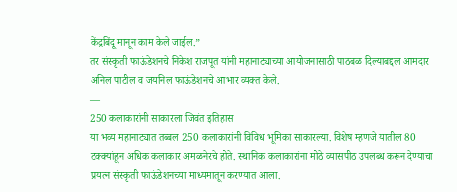केंद्रबिंदू मानून काम केले जाईल.”
तर संस्कृती फाऊंडेशनचे निकेश राजपूत यांनी महानाट्याच्या आयोजनासाठी पाठबळ दिल्याबद्दल आमदार अनिल पाटील व जयनिल फाऊंडेशनचे आभार व्यक्त केले.
—
250 कलाकारांनी साकारला जिवंत इतिहास
या भव्य महानाट्यात तब्बल 250 कलाकारांनी विविध भूमिका साकारल्या. विशेष म्हणजे यातील 80 टक्क्यांहून अधिक कलाकार अमळनेरचे होते. स्थानिक कलाकारांना मोठे व्यासपीठ उपलब्ध करून देण्याचा प्रयत्न संस्कृती फाऊंडेशनच्या माध्यमातून करण्यात आला.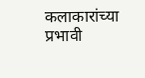कलाकारांच्या प्रभावी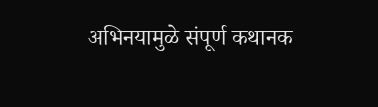अभिनयामुळे संपूर्ण कथानक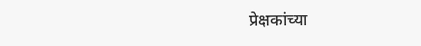प्रेक्षकांच्या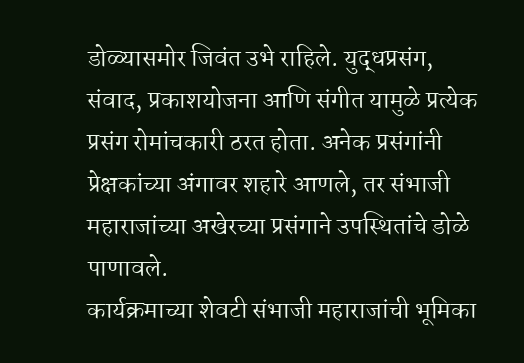डोळ्यासमोर जिवंत उभे राहिले. युद्धप्रसंग, संवाद, प्रकाशयोजना आणि संगीत यामुळे प्रत्येक प्रसंग रोमांचकारी ठरत होता. अनेक प्रसंगांनी प्रेक्षकांच्या अंगावर शहारे आणले, तर संभाजी महाराजांच्या अखेरच्या प्रसंगाने उपस्थितांचे डोळे पाणावले.
कार्यक्रमाच्या शेवटी संभाजी महाराजांची भूमिका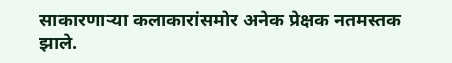साकारणाऱ्या कलाकारांसमोर अनेक प्रेक्षक नतमस्तक झाले.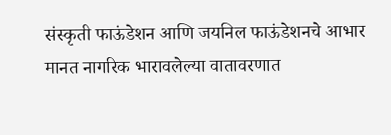संस्कृती फाऊंडेशन आणि जयनिल फाऊंडेशनचे आभार मानत नागरिक भारावलेल्या वातावरणात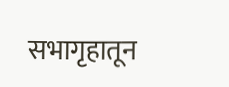सभागृहातून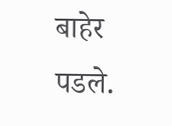बाहेर पडले.